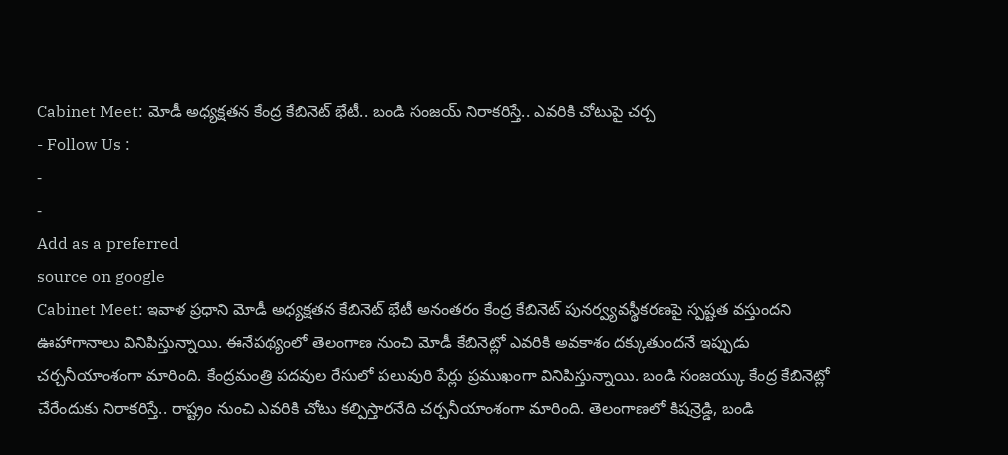Cabinet Meet: మోడీ అధ్యక్షతన కేంద్ర కేబినెట్ భేటీ.. బండి సంజయ్ నిరాకరిస్తే.. ఎవరికి చోటుపై చర్చ
- Follow Us :
-
-
Add as a preferred
source on google
Cabinet Meet: ఇవాళ ప్రధాని మోడీ అధ్యక్షతన కేబినెట్ భేటీ అనంతరం కేంద్ర కేబినెట్ పునర్వ్యవస్థీకరణపై స్పష్టత వస్తుందని ఊహాగానాలు వినిపిస్తున్నాయి. ఈనేపథ్యంలో తెలంగాణ నుంచి మోడీ కేబినెట్లో ఎవరికి అవకాశం దక్కుతుందనే ఇప్పుడు చర్చనీయాంశంగా మారింది. కేంద్రమంత్రి పదవుల రేసులో పలువురి పేర్లు ప్రముఖంగా వినిపిస్తున్నాయి. బండి సంజయ్కు కేంద్ర కేబినెట్లో చేరేందుకు నిరాకరిస్తే.. రాష్ట్రం నుంచి ఎవరికి చోటు కల్పిస్తారనేది చర్చనీయాంశంగా మారింది. తెలంగాణలో కిషన్రెడ్డి, బండి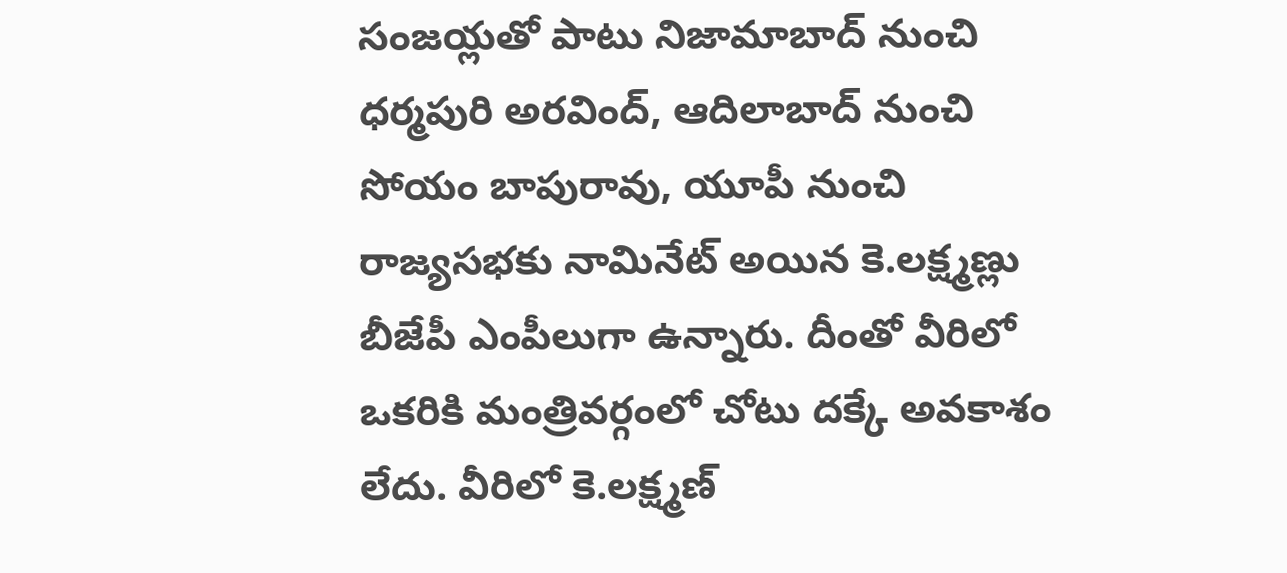సంజయ్లతో పాటు నిజామాబాద్ నుంచి ధర్మపురి అరవింద్, ఆదిలాబాద్ నుంచి సోయం బాపురావు, యూపీ నుంచి రాజ్యసభకు నామినేట్ అయిన కె.లక్ష్మణ్లు బీజేపీ ఎంపీలుగా ఉన్నారు. దీంతో వీరిలో ఒకరికి మంత్రివర్గంలో చోటు దక్కే అవకాశం లేదు. వీరిలో కె.లక్ష్మణ్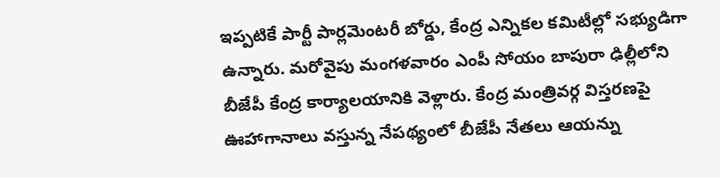ఇప్పటికే పార్టీ పార్లమెంటరీ బోర్డు, కేంద్ర ఎన్నికల కమిటీల్లో సభ్యుడిగా ఉన్నారు. మరోవైపు మంగళవారం ఎంపీ సోయం బాపురా ఢిల్లీలోని బీజేపీ కేంద్ర కార్యాలయానికి వెళ్లారు. కేంద్ర మంత్రివర్గ విస్తరణపై ఊహాగానాలు వస్తున్న నేపథ్యంలో బీజేపీ నేతలు ఆయన్ను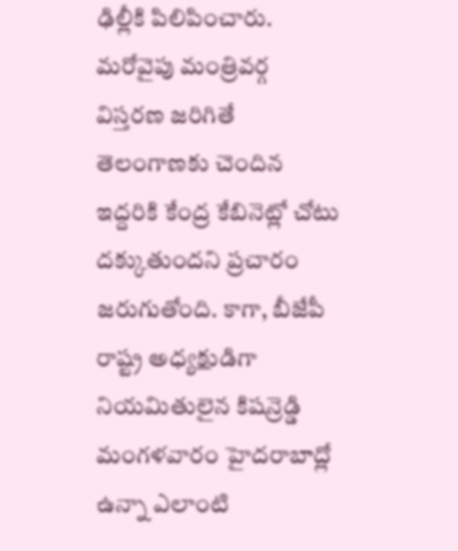ఢిల్లీకి పిలిపించారు. మరోవైపు మంత్రివర్గ విస్తరణ జరిగితే తెలంగాణకు చెందిన ఇద్దరికి కేంద్ర కేబినెట్లో చోటు దక్కుతుందని ప్రచారం జరుగుతోంది. కాగా, బీజేపీ రాష్ట్ర అధ్యక్షుడిగా నియమితులైన కిషన్రెడ్డి మంగళవారం హైదరాబాద్లో ఉన్నా ఎలాంటి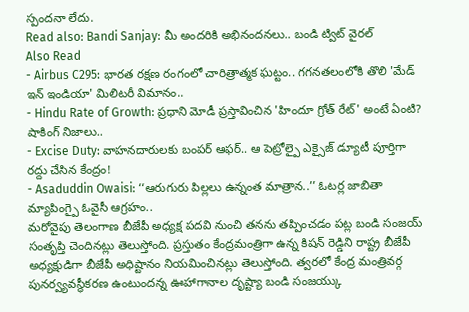స్పందనా లేదు.
Read also: Bandi Sanjay: మీ అందరికి అభినందనలు.. బండి ట్విట్ వైరల్
Also Read
- Airbus C295: భారత రక్షణ రంగంలో చారిత్రాత్మక ఘట్టం.. గగనతలంలోకి తొలి 'మేడ్ ఇన్ ఇండియా' మిలిటరీ విమానం..
- Hindu Rate of Growth: ప్రధాని మోడీ ప్రస్తావించిన 'హిందూ గ్రోత్ రేట్' అంటే ఏంటి? షాకింగ్ నిజాలు..
- Excise Duty: వాహనదారులకు బంపర్ ఆఫర్.. ఆ పెట్రోల్పై ఎక్సైజ్ డ్యూటీ పూర్తిగా రద్దు చేసిన కేంద్రం!
- Asaduddin Owaisi: ‘‘ఆరుగురు పిల్లలు ఉన్నంత మాత్రాన..’’ ఓటర్ల జాబితా మ్యాపింగ్పై ఓవైసీ ఆగ్రహం..
మరోవైపు తెలంగాణ బీజేపీ అధ్యక్ష పదవి నుంచి తనను తప్పించడం పట్ల బండి సంజయ్ సంతృప్తి చెందినట్లు తెలుస్తోంది. ప్రస్తుతం కేంద్రమంత్రిగా ఉన్న కిషన్ రెడ్డిని రాష్ట్ర బీజేపీ అధ్యక్షుడిగా బీజేపీ అధిష్టానం నియమించినట్లు తెలుస్తోంది. త్వరలో కేంద్ర మంత్రివర్గ పునర్వ్యవస్థీకరణ ఉంటుందన్న ఊహాగానాల దృష్ట్యా బండి సంజయ్కు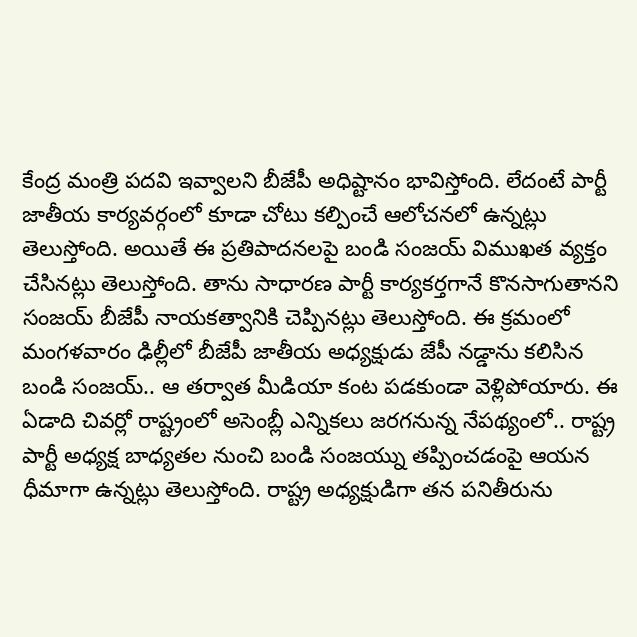కేంద్ర మంత్రి పదవి ఇవ్వాలని బీజేపీ అధిష్టానం భావిస్తోంది. లేదంటే పార్టీ జాతీయ కార్యవర్గంలో కూడా చోటు కల్పించే ఆలోచనలో ఉన్నట్లు తెలుస్తోంది. అయితే ఈ ప్రతిపాదనలపై బండి సంజయ్ విముఖత వ్యక్తం చేసినట్లు తెలుస్తోంది. తాను సాధారణ పార్టీ కార్యకర్తగానే కొనసాగుతానని సంజయ్ బీజేపీ నాయకత్వానికి చెప్పినట్లు తెలుస్తోంది. ఈ క్రమంలో మంగళవారం ఢిల్లీలో బీజేపీ జాతీయ అధ్యక్షుడు జేపీ నడ్డాను కలిసిన బండి సంజయ్.. ఆ తర్వాత మీడియా కంట పడకుండా వెళ్లిపోయారు. ఈ ఏడాది చివర్లో రాష్ట్రంలో అసెంబ్లీ ఎన్నికలు జరగనున్న నేపథ్యంలో.. రాష్ట్ర పార్టీ అధ్యక్ష బాధ్యతల నుంచి బండి సంజయ్ను తప్పించడంపై ఆయన ధీమాగా ఉన్నట్లు తెలుస్తోంది. రాష్ట్ర అధ్యక్షుడిగా తన పనితీరును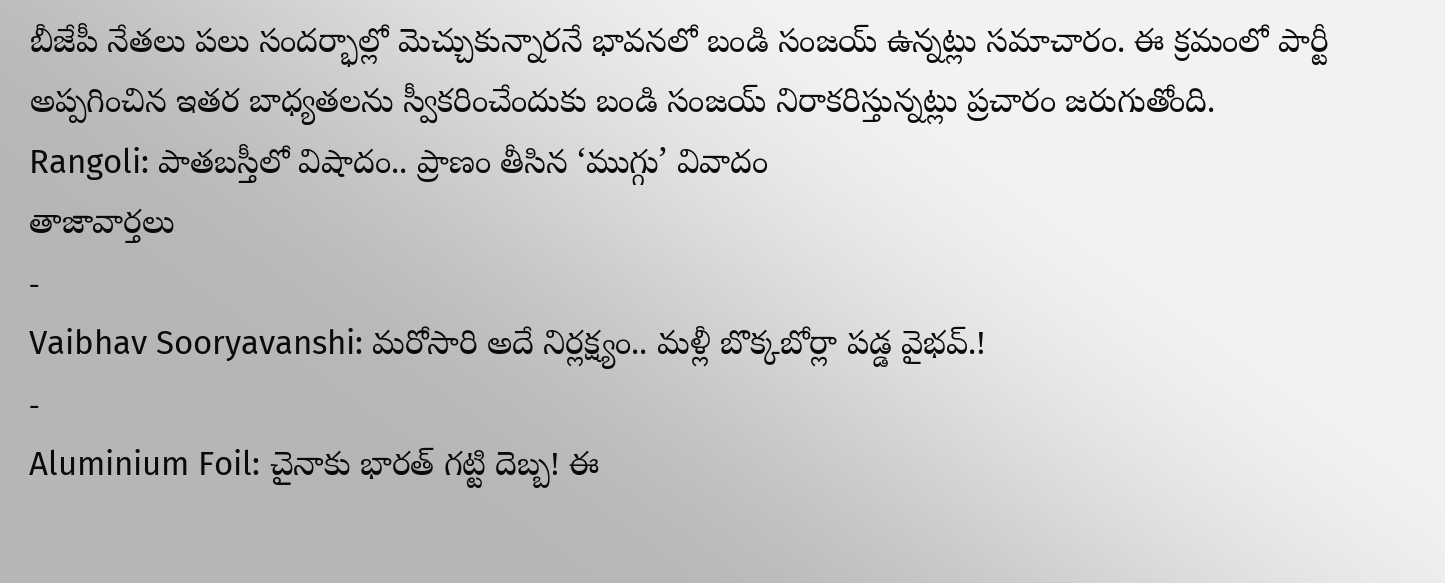బీజేపీ నేతలు పలు సందర్భాల్లో మెచ్చుకున్నారనే భావనలో బండి సంజయ్ ఉన్నట్లు సమాచారం. ఈ క్రమంలో పార్టీ అప్పగించిన ఇతర బాధ్యతలను స్వీకరించేందుకు బండి సంజయ్ నిరాకరిస్తున్నట్లు ప్రచారం జరుగుతోంది.
Rangoli: పాతబస్తీలో విషాదం.. ప్రాణం తీసిన ‘ముగ్గు’ వివాదం
తాజావార్తలు
-
Vaibhav Sooryavanshi: మరోసారి అదే నిర్లక్ష్యం.. మళ్లీ బొక్కబోర్లా పడ్డ వైభవ్.!
-
Aluminium Foil: చైనాకు భారత్ గట్టి దెబ్బ! ఈ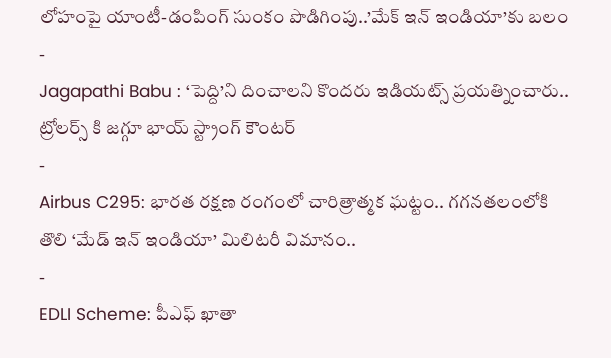లోహంపై యాంటీ-డంపింగ్ సుంకం పొడిగింపు..’మేక్ ఇన్ ఇండియా’కు బలం
-
Jagapathi Babu : ‘పెద్ది’ని దించాలని కొందరు ఇడియట్స్ ప్రయత్నించారు.. ట్రోలర్స్ కి జగ్గూ భాయ్ స్ట్రాంగ్ కౌంటర్
-
Airbus C295: భారత రక్షణ రంగంలో చారిత్రాత్మక ఘట్టం.. గగనతలంలోకి తొలి ‘మేడ్ ఇన్ ఇండియా’ మిలిటరీ విమానం..
-
EDLI Scheme: పీఎఫ్ ఖాతా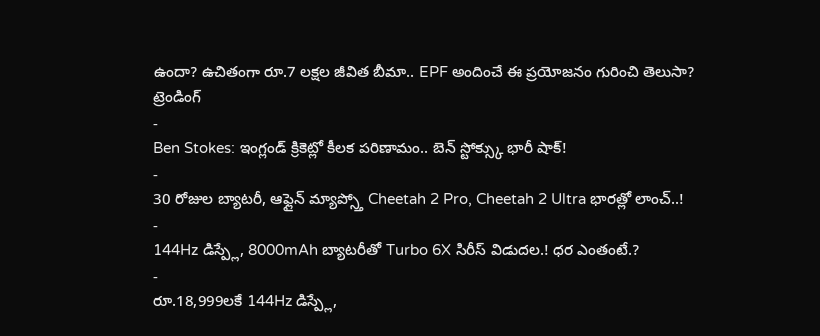ఉందా? ఉచితంగా రూ.7 లక్షల జీవిత బీమా.. EPF అందించే ఈ ప్రయోజనం గురించి తెలుసా?
ట్రెండింగ్
-
Ben Stokes: ఇంగ్లండ్ క్రికెట్లో కీలక పరిణామం.. బెన్ స్టోక్స్కు భారీ షాక్!
-
30 రోజుల బ్యాటరీ, ఆఫ్లైన్ మ్యాప్స్తో Cheetah 2 Pro, Cheetah 2 Ultra భారత్లో లాంచ్..!
-
144Hz డిస్ప్లే, 8000mAh బ్యాటరీతో Turbo 6X సిరీస్ విడుదల.! ధర ఎంతంటే.?
-
రూ.18,999లకే 144Hz డిస్ప్లే,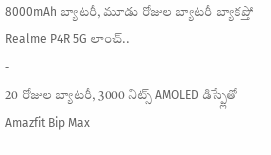8000mAh బ్యాటరీ, మూడు రోజుల బ్యాటరీ బ్యాకప్తో Realme P4R 5G లాంచ్..
-
20 రోజుల బ్యాటరీ, 3000 నిట్స్ AMOLED డిస్ప్లేతో Amazfit Bip Max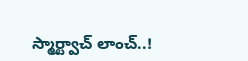స్మార్ట్వాచ్ లాంచ్..!